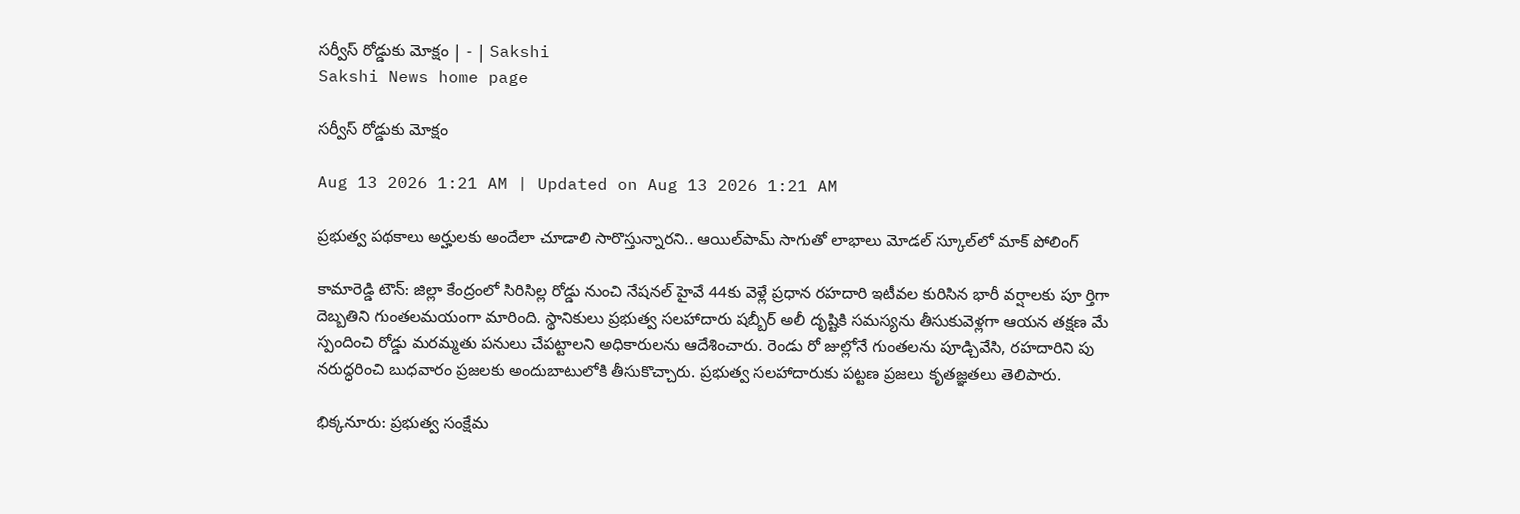సర్వీస్‌ రోడ్డుకు మోక్షం | - | Sakshi
Sakshi News home page

సర్వీస్‌ రోడ్డుకు మోక్షం

Aug 13 2026 1:21 AM | Updated on Aug 13 2026 1:21 AM

ప్రభుత్వ పథకాలు అర్హులకు అందేలా చూడాలి సారొస్తున్నారని.. ఆయిల్‌పామ్‌ సాగుతో లాభాలు మోడల్‌ స్కూల్‌లో మాక్‌ పోలింగ్‌

కామారెడ్డి టౌన్‌: జిల్లా కేంద్రంలో సిరిసిల్ల రోడ్డు నుంచి నేషనల్‌ హైవే 44కు వెళ్లే ప్రధాన రహదారి ఇటీవల కురిసిన భారీ వర్షాలకు పూ ర్తిగా దెబ్బతిని గుంతలమయంగా మారింది. స్థానికులు ప్రభుత్వ సలహాదారు షబ్బీర్‌ అలీ దృష్టికి సమస్యను తీసుకువెళ్లగా ఆయన తక్షణ మే స్పందించి రోడ్డు మరమ్మతు పనులు చేపట్టాలని అధికారులను ఆదేశించారు. రెండు రో జుల్లోనే గుంతలను పూడ్చివేసి, రహదారిని పు నరుద్ధరించి బుధవారం ప్రజలకు అందుబాటులోకి తీసుకొచ్చారు. ప్రభుత్వ సలహాదారుకు పట్టణ ప్రజలు కృతజ్ఞతలు తెలిపారు.

భిక్కనూరు: ప్రభుత్వ సంక్షేమ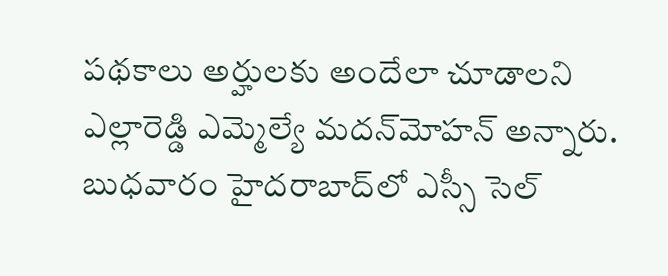పథకాలు అర్హులకు అందేలా చూడాలని ఎల్లారెడ్డి ఎమ్మెల్యే మదన్‌మోహన్‌ అన్నారు. బుధవారం హైదరాబాద్‌లో ఎస్సీ సెల్‌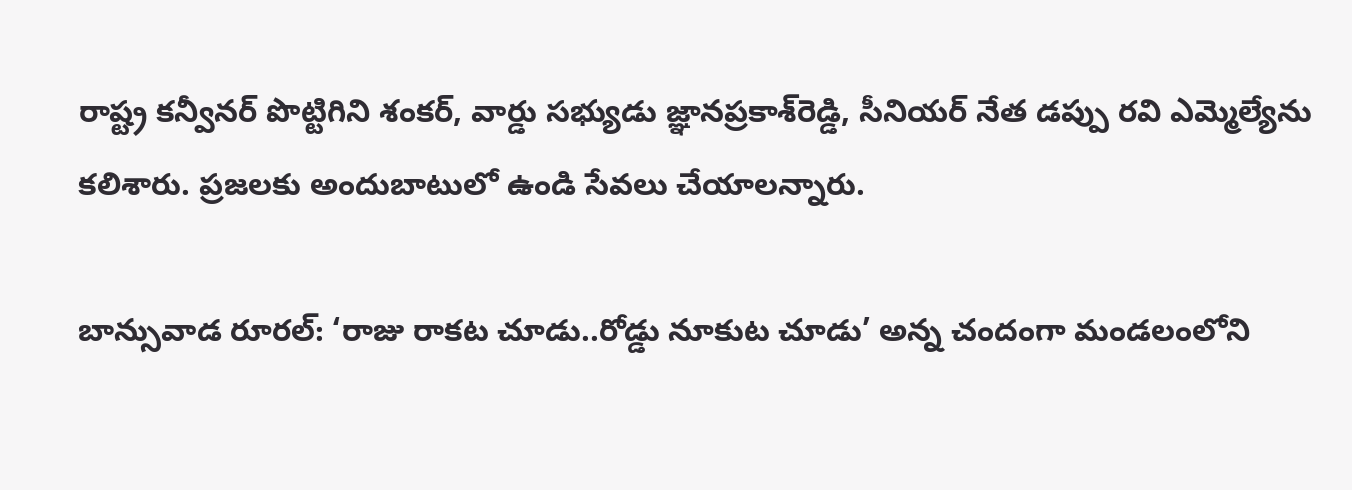రాష్ట్ర కన్వీనర్‌ పొట్టిగిని శంకర్‌, వార్డు సభ్యుడు జ్ఞానప్రకాశ్‌రెడ్డి, సీనియర్‌ నేత డప్పు రవి ఎమ్మెల్యేను కలిశారు. ప్రజలకు అందుబాటులో ఉండి సేవలు చేయాలన్నారు.

బాన్సువాడ రూరల్‌: ‘రాజు రాకట చూడు..రోడ్డు నూకుట చూడు’ అన్న చందంగా మండలంలోని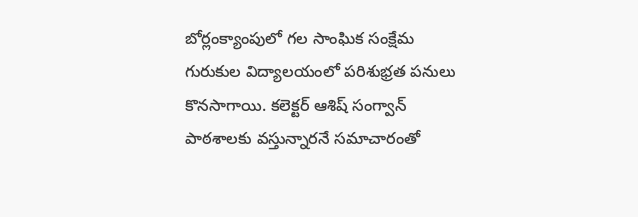బోర్లంక్యాంపులో గల సాంఘిక సంక్షేమ గురుకుల విద్యాలయంలో పరిశుభ్రత పనులు కొనసాగాయి. కలెక్టర్‌ ఆశిష్‌ సంగ్వాన్‌ పాఠశాలకు వస్తున్నారనే సమాచారంతో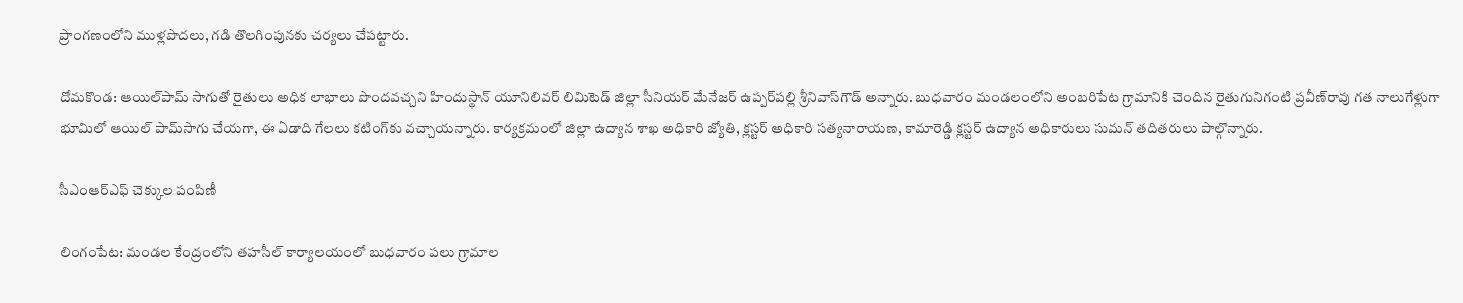ప్రాంగణంలోని ముళ్లపొదలు, గడి తొలగింపునకు చర్యలు చేపట్టారు.

దోమకొండ: ఆయిల్‌పామ్‌ సాగుతో రైతులు అధిక లాభాలు పొందవచ్చని హిందుస్థాన్‌ యూనిలివర్‌ లిమిటెడ్‌ జిల్లా సీనియర్‌ మేనేజర్‌ ఉప్పర్‌పల్లి శ్రీనివాస్‌గౌడ్‌ అన్నారు. బుధవారం మండలంలోని అంబరిపేట గ్రామానికి చెందిన రైతుగునిగంటి ప్రవీణ్‌రావు గత నాలుగేళ్లుగా భూమిలో ఆయిల్‌ పామ్‌సాగు చేయగా, ఈ ఏడాది గేలలు కటింగ్‌కు వచ్చాయన్నారు. కార్యక్రమంలో జిల్లా ఉద్యాన శాఖ అధికారి జ్యోతి, క్లస్టర్‌ అధికారి సత్యనారాయణ, కామారెడ్డి క్లస్టర్‌ ఉద్యాన అధికారులు సుమన్‌ తదితరులు పాల్గొన్నారు.

సీఎంఆర్‌ఎఫ్‌ చెక్కుల పంపిణీ

లింగంపేట: మండల కేంద్రంలోని తహసీల్‌ కార్యాలయంలో బుధవారం పలు గ్రామాల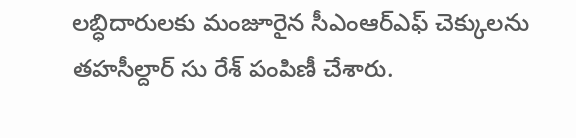లబ్ధిదారులకు మంజూరైన సీఎంఆర్‌ఎఫ్‌ చెక్కులను తహసీల్దార్‌ సు రేశ్‌ పంపిణీ చేశారు.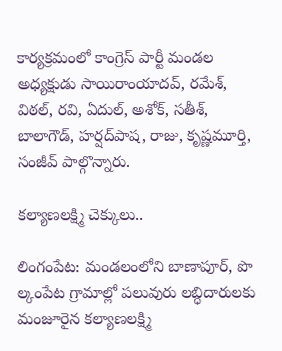కార్యక్రమంలో కాంగ్రెస్‌ పార్టీ మండల అధ్యక్షుడు సాయిరాంయాదవ్‌, రమేశ్‌, విఠల్‌, రవి, ఏదుల్‌, అశోక్‌, సతీశ్‌, బాలాగౌడ్‌, హర్షద్‌పాష, రాజు, కృష్ణమూర్తి, సంజీవ్‌ పాల్గొన్నారు.

కల్యాణలక్ష్మి చెక్కులు..

లింగంపేట: మండలంలోని బాణాపూర్‌, పొ ల్కంపేట గ్రామాల్లో పలువురు లబ్ధిదారులకు మంజూరైన కల్యాణలక్ష్మి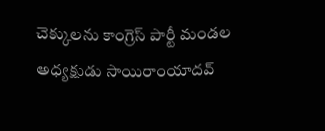చెక్కులను కాంగ్రెస్‌ పార్టీ మండల అధ్యక్షుడు సాయిరాంయాదవ్‌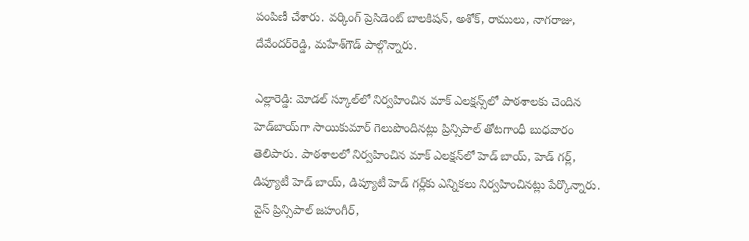పంపిణీ చేశారు. వర్కింగ్‌ ప్రెసిడెంట్‌ బాలకిషన్‌, అశోక్‌, రాములు, నాగరాజు, దేవేందర్‌రెడ్డి, మహేశ్‌గౌడ్‌ పాల్గొన్నారు.

ఎల్లారెడ్డి: మోడల్‌ స్కూల్‌లో నిర్వహించిన మాక్‌ ఎలక్షన్స్‌లో పాఠశాలకు చెందిన హెడ్‌బాయ్‌గా సాయికుమార్‌ గెలుపొందినట్లు ప్రిన్సిపాల్‌ తోటగాంధీ బుధవారం తెలిపారు. పాఠశాలలో నిర్వహించిన మాక్‌ ఎలక్షన్‌లో హెడ్‌ బాయ్‌, హెడ్‌ గర్ల్‌, డిప్యూటీ హెడ్‌ బాయ్‌, డిప్యూటీ హెడ్‌ గర్ల్‌కు ఎన్నికలు నిర్వహించినట్లు పేర్కొన్నారు. వైస్‌ ప్రిన్సిపాల్‌ జహంగీర్‌,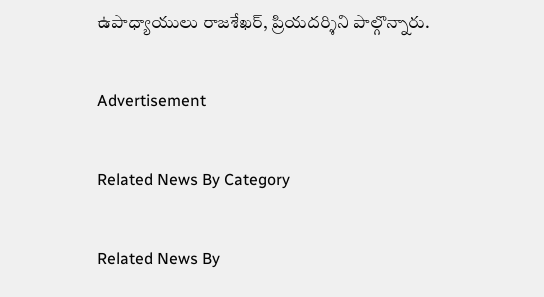ఉపాధ్యాయులు రాజశేఖర్‌, ప్రియదర్శిని పాల్గొన్నారు.

Advertisement

Related News By Category

Related News By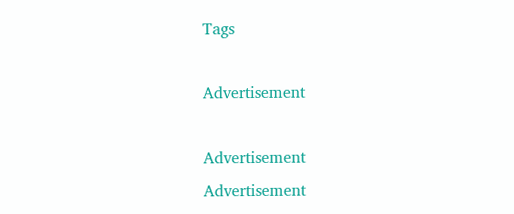Tags

Advertisement

Advertisement
Advertisement